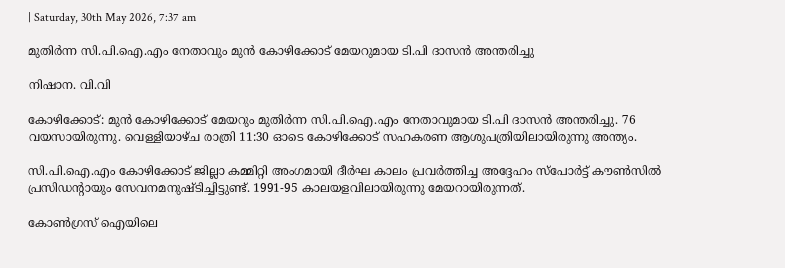| Saturday, 30th May 2026, 7:37 am

മുതിര്‍ന്ന സി.പി.ഐ.എം നേതാവും മുന്‍ കോഴിക്കോട് മേയറുമായ ടി.പി ദാസന്‍ അന്തരിച്ചു

നിഷാന. വി.വി

കോഴിക്കോട്: മുന്‍ കോഴിക്കോട് മേയറും മുതിര്‍ന്ന സി.പി.ഐ.എം നേതാവുമായ ടി.പി ദാസന്‍ അന്തരിച്ചു. 76 വയസായിരുന്നു. വെള്ളിയാഴ്ച രാത്രി 11:30 ഓടെ കോഴിക്കോട് സഹകരണ ആശുപത്രിയിലായിരുന്നു അന്ത്യം.

സി.പി.ഐ.എം കോഴിക്കോട് ജില്ലാ കമ്മിറ്റി അംഗമായി ദീര്‍ഘ കാലം പ്രവര്‍ത്തിച്ച അദ്ദേഹം സ്‌പോര്‍ട്ട് കൗണ്‍സില്‍ പ്രസിഡന്റായും സേവനമനുഷ്ടിച്ചിട്ടുണ്ട്. 1991-95 കാലയളവിലായിരുന്നു മേയറായിരുന്നത്.

കോണ്‍ഗ്രസ് ഐയിലെ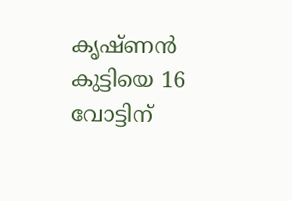കൃഷ്ണന്‍ കുട്ടിയെ 16 വോട്ടിന്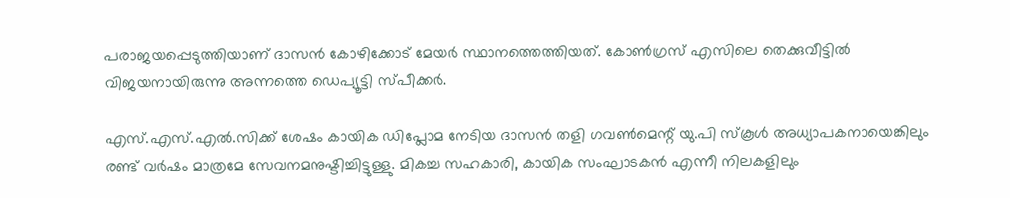പരാജയപ്പെടുത്തിയാണ് ദാസന്‍ കോഴിക്കോട് മേയര്‍ സ്ഥാനത്തെത്തിയത്. കോണ്‍ഗ്രസ് എസിലെ തെക്കുവീട്ടില്‍ വിജയനായിരുന്നു അന്നത്തെ ഡെപ്യൂട്ടി സ്പീക്കര്‍.

എസ്.എസ്.എല്‍.സിക്ക് ശേഷം കായിക ഡിപ്ലോമ നേടിയ ദാസന്‍ തളി ഗവണ്‍മെന്റ് യു.പി സ്‌കൂള്‍ അധ്യാപകനായെങ്കിലും രണ്ട് വര്‍ഷം മാത്രമേ സേവനമനുഷ്ടിച്ചിട്ടുള്ളു. മികച്ച സഹകാരി, കായിക സംഘാടകന്‍ എന്നീ നിലകളിലും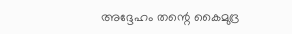അദ്ദേഹം തന്റെ കൈമുദ്ര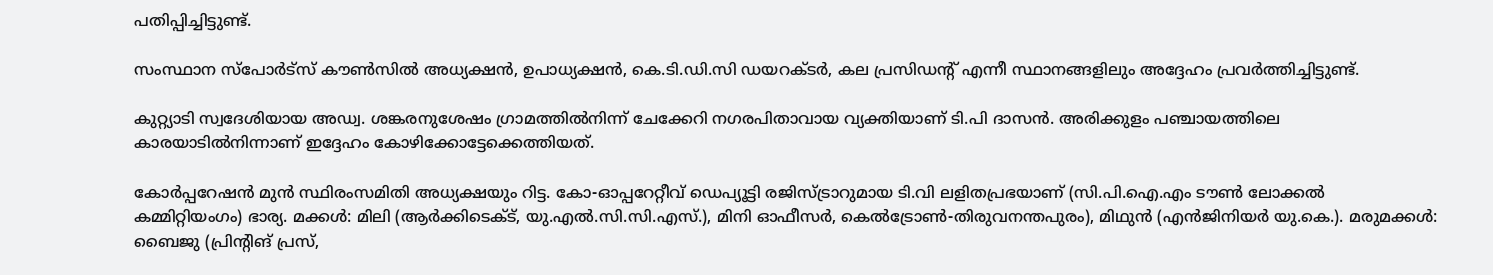പതിപ്പിച്ചിട്ടുണ്ട്.

സംസ്ഥാന സ്‌പോര്‍ട്‌സ് കൗണ്‍സില്‍ അധ്യക്ഷന്‍, ഉപാധ്യക്ഷന്‍, കെ.ടി.ഡി.സി ഡയറക്ടര്‍, കല പ്രസിഡന്റ് എന്നീ സ്ഥാനങ്ങളിലും അദ്ദേഹം പ്രവര്‍ത്തിച്ചിട്ടുണ്ട്.

കുറ്റ്യാടി സ്വദേശിയായ അഡ്വ. ശങ്കരനുശേഷം ഗ്രാമത്തില്‍നിന്ന് ചേക്കേറി നഗരപിതാവായ വ്യക്തിയാണ് ടി.പി ദാസന്‍. അരിക്കുളം പഞ്ചായത്തിലെ കാരയാടില്‍നിന്നാണ് ഇദ്ദേഹം കോഴിക്കോട്ടേക്കെത്തിയത്.

കോര്‍പ്പറേഷന്‍ മുന്‍ സ്ഥിരംസമിതി അധ്യക്ഷയും റിട്ട. കോ-ഓപ്പറേറ്റീവ് ഡെപ്യൂട്ടി രജിസ്ട്രാറുമായ ടി.വി ലളിതപ്രഭയാണ് (സി.പി.ഐ.എം ടൗണ്‍ ലോക്കല്‍ കമ്മിറ്റിയംഗം) ഭാര്യ. മക്കള്‍: മിലി (ആര്‍ക്കിടെക്ട്, യു.എല്‍.സി.സി.എസ്.), മിനി ഓഫീസര്‍, കെല്‍ട്രോണ്‍-തിരുവനന്തപുരം), മിഥുന്‍ (എന്‍ജിനിയര്‍ യു.കെ.). മരുമക്കള്‍: ബൈജു (പ്രിന്റിങ് പ്രസ്,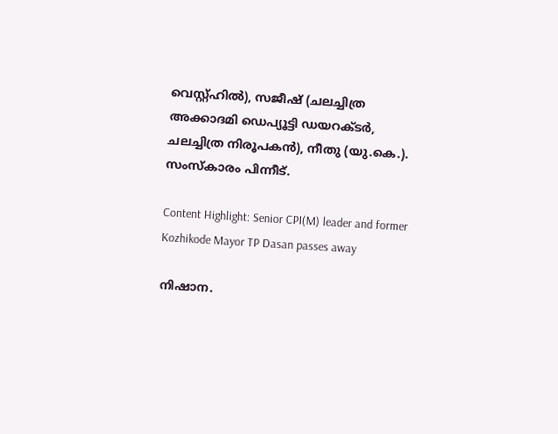വെസ്റ്റ്ഹില്‍), സജീഷ് (ചലച്ചിത്ര അക്കാദമി ഡെപ്യൂട്ടി ഡയറക്ടര്‍, ചലച്ചിത്ര നിരൂപകന്‍), നീതു (യു.കെ.). സംസ്‌കാരം പിന്നീട്.

Content Highlight: Senior CPI(M) leader and former Kozhikode Mayor TP Dasan passes away

നിഷാന.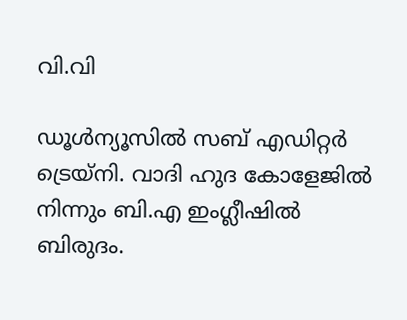വി.വി

ഡൂള്‍ന്യൂസില്‍ സബ് എഡിറ്റര്‍ ട്രെയ്‌നി. വാദി ഹുദ കോളേജില്‍ നിന്നും ബി.എ ഇംഗ്ലീഷില്‍ ബിരുദം.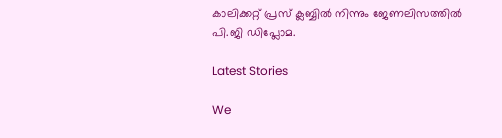കാലിക്കറ്റ് പ്രസ് ക്ലബ്ബില്‍ നിന്നും ജേണലിസത്തില്‍ പി.ജി ഡിപ്ലോമ.

Latest Stories

We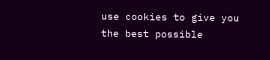use cookies to give you the best possible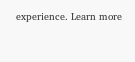experience. Learn more